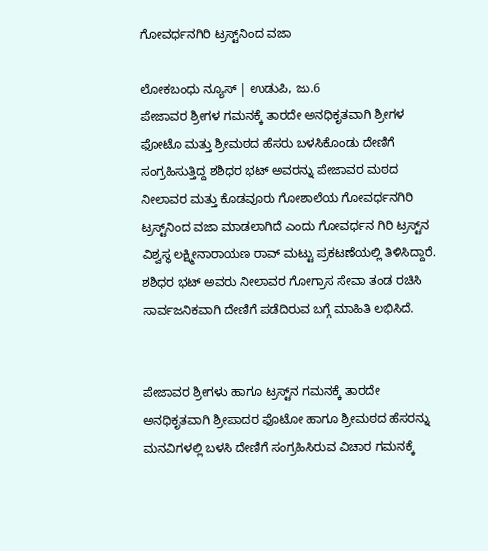ಗೋವರ್ಧನಗಿರಿ ಟ್ರಸ್ಟ್‌ನಿಂದ ವಜಾ

ಲೋಕಬಂಧು ನ್ಯೂಸ್ | ಉಡುಪಿ, ಜು.6
ಪೇಜಾವರ ಶ್ರೀಗಳ ಗಮನಕ್ಕೆ ತಾರದೇ ಅನಧಿಕೃತವಾಗಿ ಶ್ರೀಗಳ ಫೋಟೊ ಮತ್ತು ಶ್ರೀಮಠದ ಹೆಸರು ಬಳಸಿಕೊಂಡು ದೇಣಿಗೆ ಸಂಗ್ರಹಿಸುತ್ತಿದ್ದ ಶಶಿಧರ ಭಟ್ ಅವರನ್ನು ಪೇಜಾವರ ಮಠದ ನೀಲಾವರ ಮತ್ತು ಕೊಡವೂರು ಗೋಶಾಲೆಯ ಗೋವರ್ಧನಗಿರಿ ಟ್ರಸ್ಟ್‌ನಿಂದ ವಜಾ ಮಾಡಲಾಗಿದೆ ಎಂದು ಗೋವರ್ಧನ ಗಿರಿ ಟ್ರಸ್ಟ್‌ನ ವಿಶ್ವಸ್ಥ ಲಕ್ಷ್ಮೀನಾರಾಯಣ ರಾವ್ ಮಟ್ಟು ಪ್ರಕಟಣೆಯಲ್ಲಿ ತಿಳಿಸಿದ್ದಾರೆ.
ಶಶಿಧರ ಭಟ್ ಅವರು ನೀಲಾವರ ಗೋಗ್ರಾಸ ಸೇವಾ ತಂಡ ರಚಿಸಿ ಸಾರ್ವಜನಿಕವಾಗಿ ದೇಣಿಗೆ ಪಡೆದಿರುವ ಬಗ್ಗೆ ಮಾಹಿತಿ ಲಭಿಸಿದೆ.


ಪೇಜಾವರ ಶ್ರೀಗಳು ಹಾಗೂ ಟ್ರಸ್ಟ್‌ನ ಗಮನಕ್ಕೆ ತಾರದೇ ಅನಧಿಕೃತವಾಗಿ ಶ್ರೀಪಾದರ ಫೊಟೋ ಹಾಗೂ ಶ್ರೀಮಠದ ಹೆಸರನ್ನು ಮನವಿಗಳಲ್ಲಿ ಬಳಸಿ ದೇಣಿಗೆ ಸಂಗ್ರಹಿಸಿರುವ ವಿಚಾರ ಗಮನಕ್ಕೆ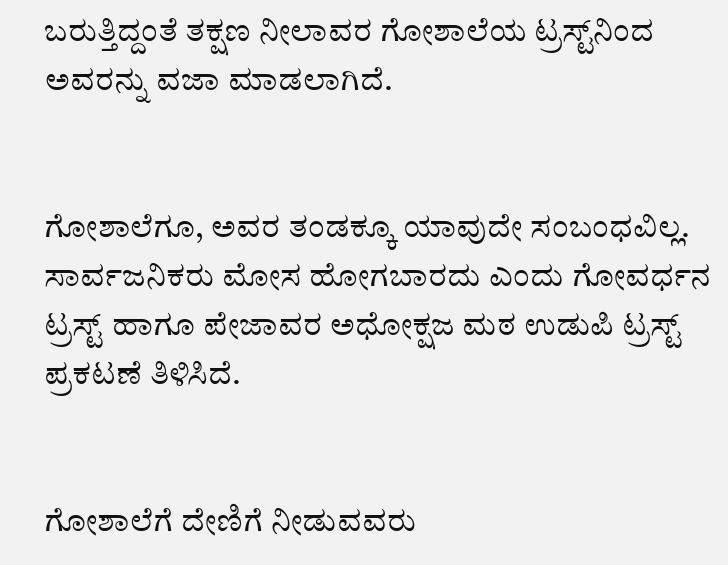ಬರುತ್ತಿದ್ದಂತೆ ತಕ್ಷಣ ನೀಲಾವರ ಗೋಶಾಲೆಯ ಟ್ರಸ್ಟ್‌ನಿ‌ಂದ ಅವರನ್ನು ವಜಾ ಮಾಡಲಾಗಿದೆ.


ಗೋಶಾಲೆಗೂ, ಅವರ ತಂಡಕ್ಕೂ ಯಾವುದೇ ಸಂಬಂಧವಿಲ್ಲ. ಸಾರ್ವಜನಿಕರು ಮೋಸ ಹೋಗಬಾರದು ಎಂದು ಗೋವರ್ಧನ ಟ್ರಸ್ಟ್ ಹಾಗೂ ಪೇಜಾವರ ಅಧೋಕ್ಷಜ ಮಠ ಉಡುಪಿ ಟ್ರಸ್ಟ್ ಪ್ರಕಟಣೆ ತಿಳಿಸಿದೆ.


ಗೋಶಾಲೆಗೆ ದೇಣಿಗೆ ನೀಡುವವರು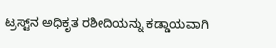ಟ್ರಸ್ಟ್‌ನ ಅಧಿಕೃತ ರಶೀದಿಯನ್ನು ಕಡ್ಡಾಯವಾಗಿ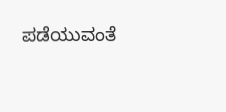ಪಡೆಯುವಂತೆ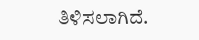ತಿಳಿಸಲಾಗಿದೆ.